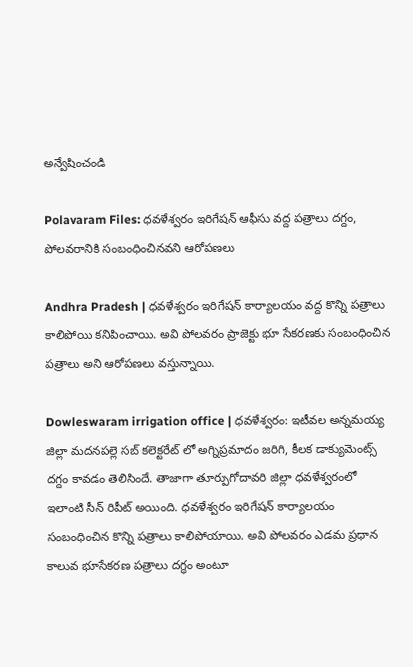అన్వేషించండి

Polavaram Files: ధవళేశ్వరం ఇరిగేషన్ ఆఫీసు వద్ద పత్రాలు దగ్దం, పోలవరానికి సంబంధించినవని ఆరోపణలు

Andhra Pradesh | ధవళేశ్వరం ఇరిగేషన్ కార్యాలయం వద్ద కొన్ని పత్రాలు కాలిపోయి కనిపించాయి. అవి పోలవరం ప్రాజెక్టు భూ సేకరణకు సంబంధించిన పత్రాలు అని ఆరోపణలు వస్తున్నాయి.

Dowleswaram irrigation office | ధవళేశ్వరం: ఇటీవల అన్నమయ్య జిల్లా మదనపల్లె సబ్ కలెక్టరేట్ లో అగ్నిప్రమాదం జరిగి, కీలక డాక్యుమెంట్స్ దగ్దం కావడం తెలిసిందే. తాజాగా తూర్పుగోదావరి జిల్లా ధవళేశ్వరంలో ఇలాంటి సీన్ రిపీట్ అయింది. ధవళేశ్వరం ఇరిగేషన్ కార్యాలయం సంబంధించిన కొన్ని పత్రాలు కాలిపోయాయి. అవి పోలవరం ఎడమ ప్రధాన కాలువ భూసేకరణ పత్రాలు దగ్ధం అంటూ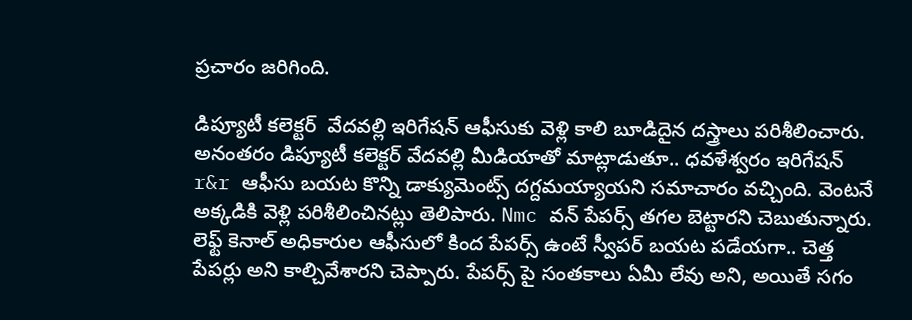ప్రచారం జరిగింది.

డిప్యూటీ కలెక్టర్  వేదవల్లి ఇరిగేషన్ ఆఫీసుకు వెళ్లి కాలి బూడిదైన దస్త్రాలు పరిశీలించారు. అనంతరం డిప్యూటీ కలెక్టర్ వేదవల్లి మీడియాతో మాట్లాడుతూ.. ధవళేశ్వరం ఇరిగేషన్ r&r ఆఫీసు బయట కొన్ని డాక్యుమెంట్స్ దగ్దమయ్యాయని సమాచారం వచ్చింది. వెంటనే అక్కడికి వెళ్లి పరిశీలించినట్లు తెలిపారు. Nmc వన్ పేపర్స్ తగల బెట్టారని చెబుతున్నారు. లెఫ్ట్ కెనాల్ అధికారుల ఆఫీసులో కింద పేపర్స్ ఉంటే స్వీపర్ బయట పడేయగా.. చెత్త పేపర్లు అని కాల్చివేశారని చెప్పారు. పేపర్స్ పై సంతకాలు ఏమీ లేవు అని, అయితే సగం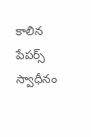కాలిన పేపర్స్ స్వాధీనం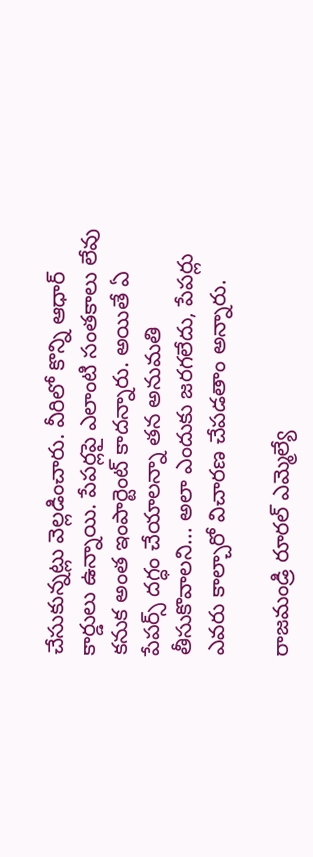చేసుకున్నట్లు వెల్లడించారు. వీరిలో కొన్ని ఆధార్ కార్డులు ఉన్నాయి. పేపర్లపై ఎలాంటి సంతకాలు లేవు కనుక అంత ఇంపార్టెంట్ కాదన్నారు. అయితే ఏ పేపర్స్ దగ్ధం చేయాలన్నా తన అనుమతి తీసుకొవాలని... అలా ఎందుకు జరగలేదు, పేపర్లు ఎవరు కాల్చారో విచారణ చేపడతాం అన్నారు.

రాజమండ్రి రూరల్ ఎమ్మెల్యే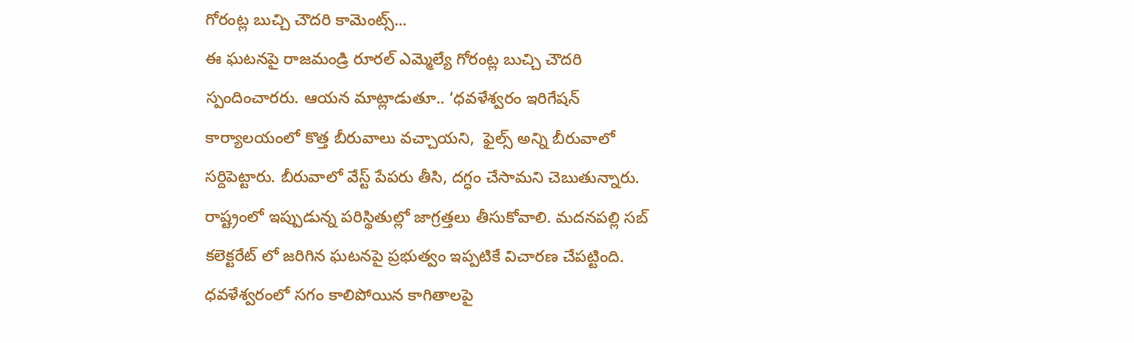గోరంట్ల బుచ్చి చౌదరి కామెంట్స్...
ఈ ఘటనపై రాజమండ్రి రూరల్ ఎమ్మెల్యే గోరంట్ల బుచ్చి చౌదరి స్పందించారరు. ఆయన మాట్లాడుతూ.. ‘ధవళేశ్వరం ఇరిగేషన్ కార్యాలయంలో కొత్త బీరువాలు వచ్చాయని,  ఫైల్స్ అన్ని బీరువాలో సర్దిపెట్టారు. బీరువాలో వేస్ట్ పేపరు తీసి, దగ్ధం చేసామని చెబుతున్నారు. రాష్ట్రంలో ఇప్పుడున్న పరిస్థితుల్లో జాగ్రత్తలు తీసుకోవాలి. మదనపల్లి సబ్ కలెక్టరేట్ లో జరిగిన ఘటనపై ప్రభుత్వం ఇప్పటికే విచారణ చేపట్టింది. ధవళేశ్వరంలో సగం కాలిపోయిన కాగితాలపై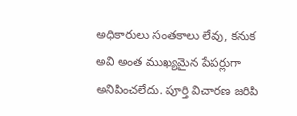అధికారులు సంతకాలు లేవు, కనుక అవి అంత ముఖ్యమైన పేపర్లుగా అనిపించలేదు. పూర్తి విచారణ జరిపి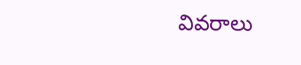వివరాలు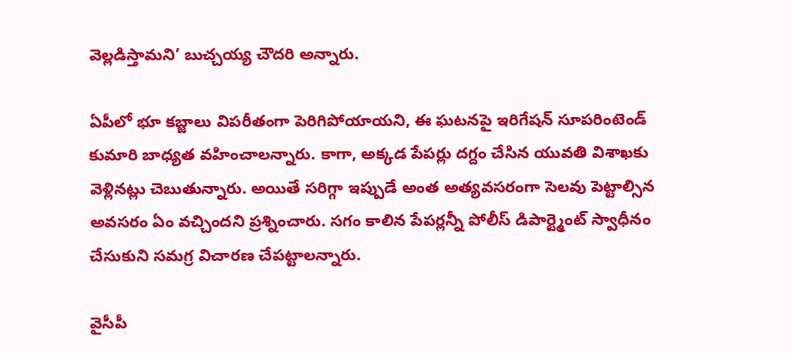వెల్లడిస్తామని’ బుచ్చయ్య చౌదరి అన్నారు.

ఏపీలో భూ కబ్జాలు విపరీతంగా పెరిగిపోయాయని, ఈ ఘటనపై ఇరిగేషన్ సూపరింటెండ్ కుమారి బాధ్యత వహించాలన్నారు. కాగా, అక్కడ పేపర్లు దగ్దం చేసిన యువతి విశాఖకు వెళ్లినట్లు చెబుతున్నారు. అయితే సరిగ్గా ఇప్పుడే అంత అత్యవసరంగా సెలవు పెట్టాల్సిన అవసరం ఏం వచ్చిందని ప్రశ్నించారు. సగం కాలిన పేపర్లన్నీ పోలీస్ డిపార్ట్మెంట్ స్వాధీనం చేసుకుని సమగ్ర విచారణ చేపట్టాలన్నారు.

వైసీపీ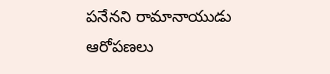పనేనని రామానాయుడు ఆరోపణలు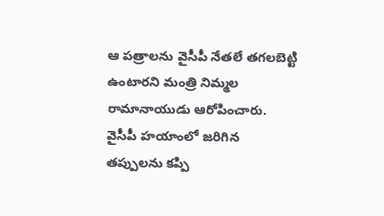ఆ పత్రాలను వైసీపీ నేతలే తగలబెట్టి ఉంటారని మంత్రి నిమ్మల రామానాయుడు ఆరోపించారు. వైసీపీ హయాంలో జరిగిన తప్పులను కప్పి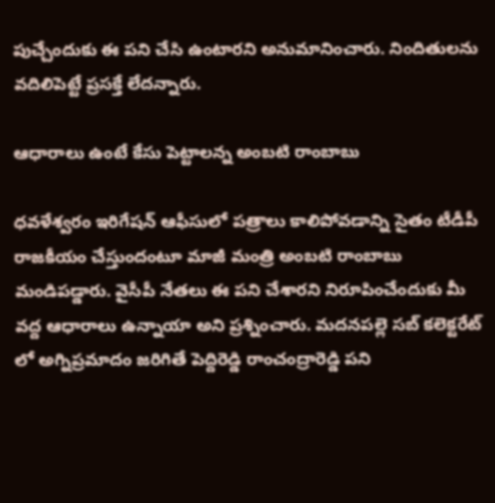పుచ్చేందుకు ఈ పని చేసి ఉంటారని అనుమానించారు. నిందితులను వదిలిపెట్టే ప్రసక్తే లేదన్నారు.

ఆధారాలు ఉంటే కేసు పెట్టాలన్న అంబటి రాంబాబు

ధవళేశ్వరం ఇరిగేషన్ ఆఫీసులో పత్రాలు కాలిపోవడాన్ని సైతం టీడీపీ రాజకీయం చేస్తుందంటూ మాజీ మంత్రి అంబటి రాంబాబు మండిపడ్డారు. వైసీపీ నేతలు ఈ పని చేశారని నిరూపించేందుకు మీ వద్ద ఆధారాలు ఉన్నాయా అని ప్రశ్నించారు. మదనపల్లె సబ్ కలెక్టరేట్ లో అగ్నిప్రమాదం జరిగితే పెద్దిరెడ్డి రాంచంద్రారెడ్డి పని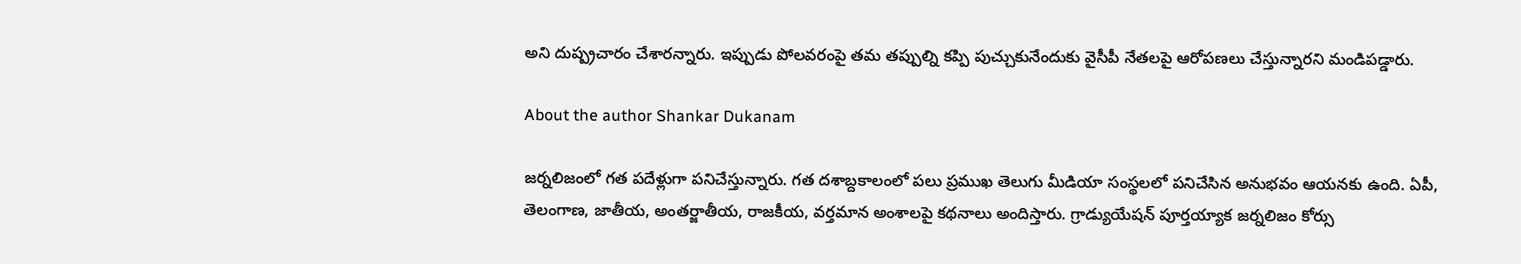అని దుష్ప్రచారం చేశారన్నారు. ఇప్పుడు పోలవరంపై తమ తప్పుల్ని కప్పి పుచ్చుకునేందుకు వైసీపీ నేతలపై ఆరోపణలు చేస్తున్నారని మండిపడ్డారు.

About the author Shankar Dukanam

జర్నలిజంలో గత పదేళ్లుగా పనిచేస్తున్నారు. గత దశాబ్దకాలంలో పలు ప్రముఖ తెలుగు మీడియా సంస్థలలో పనిచేసిన అనుభవం ఆయనకు ఉంది. ఏపీ, తెలంగాణ, జాతీయ, అంతర్జాతీయ, రాజకీయ, వర్తమాన అంశాలపై కథనాలు అందిస్తారు. గ్రాడ్యుయేషన్ పూర్తయ్యాక జర్నలిజం కోర్సు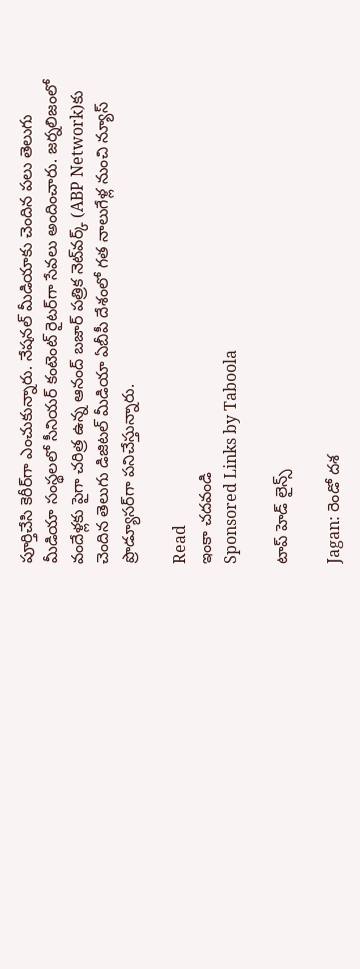పూర్తిచేసి కెరీర్‌గా ఎంచుకున్నారు. నేషనల్ మీడియాకు చెందిన పలు తెలుగు మీడియా సంస్థలలో సీనియర్ కంటెంట్ రైటర్‌గా సేవలు అందించారు. జర్నలిజంలో వందేళ్లకు పైగా చరిత్ర ఉన్న ఆనంద్ బజార్ పత్రిక నెట్‌వర్క్ (ABP Network)కు చెందిన తెలుగు డిజిటల్ మీడియా ఏబీపీ దేశంలో గత నాలుగేళ్ల నుంచి న్యూస్ ప్రొడ్యూసర్‌గా పనిచేస్తున్నారు.

Read
ఇంకా చదవండి
Sponsored Links by Taboola

టాప్ హెడ్ లైన్స్

Jagan: రెండో దశ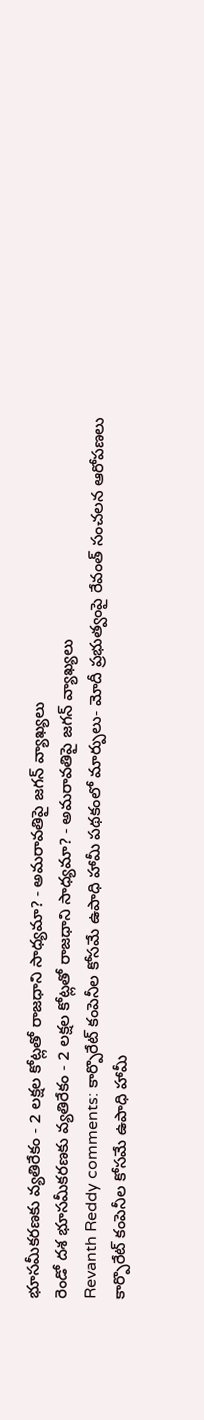భూసమీకరణకు వ్యతిరేకం - 2 లక్షల కోట్లతో రాజధాని సాధ్యమా? - అమరావతిపై జగన్ వ్యాఖ్యలు
రెండో దశ భూసమీకరణకు వ్యతిరేకం - 2 లక్షల కోట్లతో రాజధాని సాధ్యమా? - అమరావతిపై జగన్ వ్యాఖ్యలు
Revanth Reddy comments: కార్పొరేట్ కంపెనీల కోసమే ఉపాధి హామీ పథకంలో మార్పులు- మోదీ ప్రభుత్వంపై రేవంత్ సంచలన ఆరోపణలు
కార్పొరేట్ కంపెనీల కోసమే ఉపాధి హామీ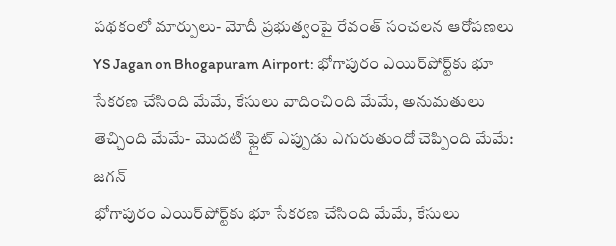పథకంలో మార్పులు- మోదీ ప్రభుత్వంపై రేవంత్ సంచలన ఆరోపణలు
YS Jagan on Bhogapuram Airport: భోగాపురం ఎయిర్‌పోర్ట్‌కు భూ సేకరణ చేసింది మేమే, కేసులు వాదించింది మేమే, అనుమతులు తెచ్చింది మేమే- మొదటి ఫ్లైట్‌ ఎప్పుడు ఎగురుతుందో చెప్పింది మేమే: జగన్
భోగాపురం ఎయిర్‌పోర్ట్‌కు భూ సేకరణ చేసింది మేమే, కేసులు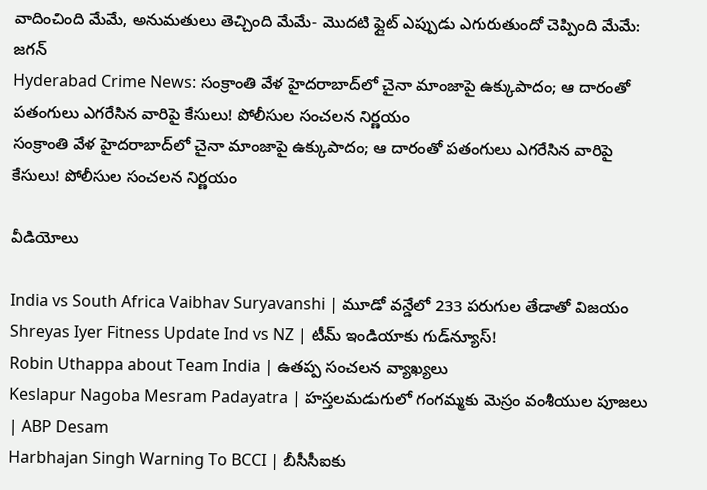వాదించింది మేమే, అనుమతులు తెచ్చింది మేమే- మొదటి ఫ్లైట్‌ ఎప్పుడు ఎగురుతుందో చెప్పింది మేమే: జగన్
Hyderabad Crime News: సంక్రాంతి వేళ హైదరాబాద్‌లో చైనా మాంజాపై ఉక్కుపాదం; ఆ దారంతో పతంగులు ఎగరేసిన వారిపై కేసులు! పోలీసుల సంచలన నిర్ణయం
సంక్రాంతి వేళ హైదరాబాద్‌లో చైనా మాంజాపై ఉక్కుపాదం; ఆ దారంతో పతంగులు ఎగరేసిన వారిపై కేసులు! పోలీసుల సంచలన నిర్ణయం

వీడియోలు

India vs South Africa Vaibhav Suryavanshi | మూడో వన్డేలో 233 పరుగుల తేడాతో విజయం
Shreyas Iyer Fitness Update Ind vs NZ | టీమ్ ఇండియాకు గుడ్‌న్యూస్!
Robin Uthappa about Team India | ఉత‌ప్ప సంచ‌ల‌న వ్యాఖ్య‌లు
Keslapur Nagoba Mesram Padayatra | హస్తలమడుగులో గంగమ్మకు మెస్రం వంశీయుల పూజలు | ABP Desam
Harbhajan Singh Warning To BCCI | బీసీసీఐకు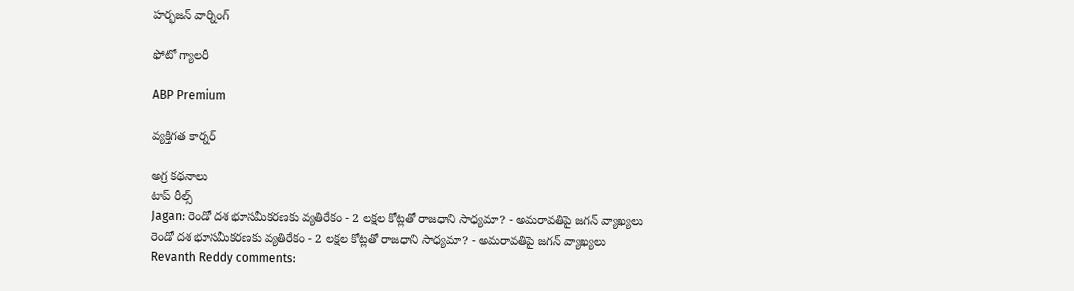హర్భజన్ వార్నింగ్

ఫోటో గ్యాలరీ

ABP Premium

వ్యక్తిగత కార్నర్

అగ్ర కథనాలు
టాప్ రీల్స్
Jagan: రెండో దశ భూసమీకరణకు వ్యతిరేకం - 2 లక్షల కోట్లతో రాజధాని సాధ్యమా? - అమరావతిపై జగన్ వ్యాఖ్యలు
రెండో దశ భూసమీకరణకు వ్యతిరేకం - 2 లక్షల కోట్లతో రాజధాని సాధ్యమా? - అమరావతిపై జగన్ వ్యాఖ్యలు
Revanth Reddy comments: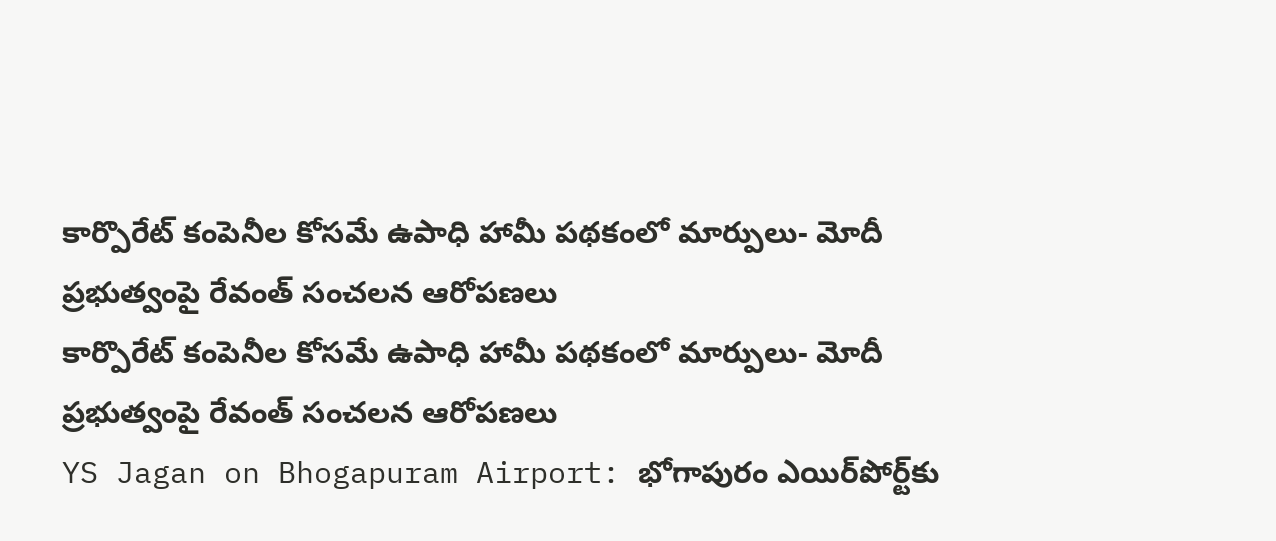కార్పొరేట్ కంపెనీల కోసమే ఉపాధి హామీ పథకంలో మార్పులు- మోదీ ప్రభుత్వంపై రేవంత్ సంచలన ఆరోపణలు
కార్పొరేట్ కంపెనీల కోసమే ఉపాధి హామీ పథకంలో మార్పులు- మోదీ ప్రభుత్వంపై రేవంత్ సంచలన ఆరోపణలు
YS Jagan on Bhogapuram Airport: భోగాపురం ఎయిర్‌పోర్ట్‌కు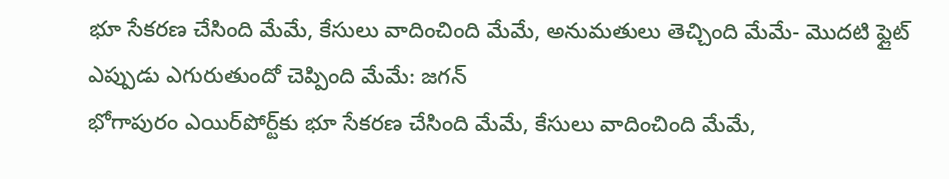భూ సేకరణ చేసింది మేమే, కేసులు వాదించింది మేమే, అనుమతులు తెచ్చింది మేమే- మొదటి ఫ్లైట్‌ ఎప్పుడు ఎగురుతుందో చెప్పింది మేమే: జగన్
భోగాపురం ఎయిర్‌పోర్ట్‌కు భూ సేకరణ చేసింది మేమే, కేసులు వాదించింది మేమే,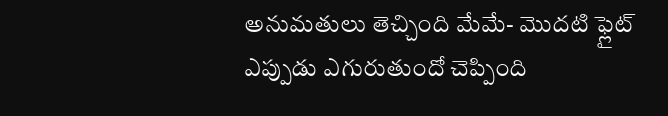అనుమతులు తెచ్చింది మేమే- మొదటి ఫ్లైట్‌ ఎప్పుడు ఎగురుతుందో చెప్పింది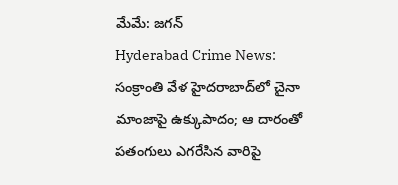మేమే: జగన్
Hyderabad Crime News: సంక్రాంతి వేళ హైదరాబాద్‌లో చైనా మాంజాపై ఉక్కుపాదం; ఆ దారంతో పతంగులు ఎగరేసిన వారిపై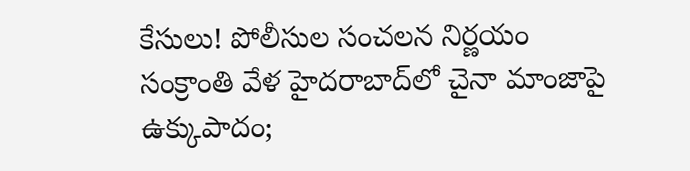కేసులు! పోలీసుల సంచలన నిర్ణయం
సంక్రాంతి వేళ హైదరాబాద్‌లో చైనా మాంజాపై ఉక్కుపాదం;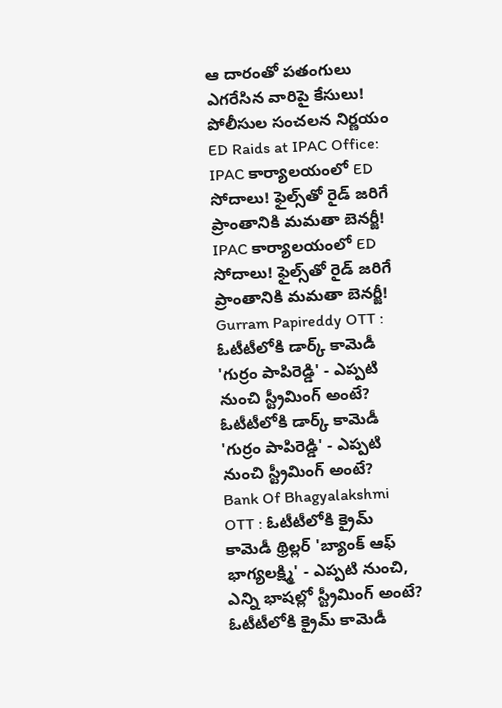ఆ దారంతో పతంగులు ఎగరేసిన వారిపై కేసులు! పోలీసుల సంచలన నిర్ణయం
ED Raids at IPAC Office: IPAC కార్యాలయంలో ED సోదాలు! ఫైల్స్‌తో రైడ్ జరిగే ప్రాంతానికి మమతా బెనర్జీ!
IPAC కార్యాలయంలో ED సోదాలు! ఫైల్స్‌తో రైడ్ జరిగే ప్రాంతానికి మమతా బెనర్జీ!
Gurram Papireddy OTT : ఓటీటీలోకి డార్క్ కామెడీ 'గుర్రం పాపిరెడ్డి' - ఎప్పటి నుంచి స్ట్రీమింగ్ అంటే?
ఓటీటీలోకి డార్క్ కామెడీ 'గుర్రం పాపిరెడ్డి' - ఎప్పటి నుంచి స్ట్రీమింగ్ అంటే?
Bank Of Bhagyalakshmi OTT : ఓటీటీలోకి క్రైమ్ కామెడీ థ్రిల్లర్ 'బ్యాంక్ ఆఫ్ భాగ్యలక్ష్మి' - ఎప్పటి నుంచి, ఎన్ని భాషల్లో స్ట్రీమింగ్ అంటే?
ఓటీటీలోకి క్రైమ్ కామెడీ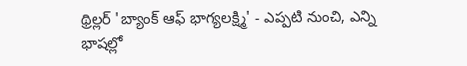థ్రిల్లర్ 'బ్యాంక్ ఆఫ్ భాగ్యలక్ష్మి' - ఎప్పటి నుంచి, ఎన్ని భాషల్లో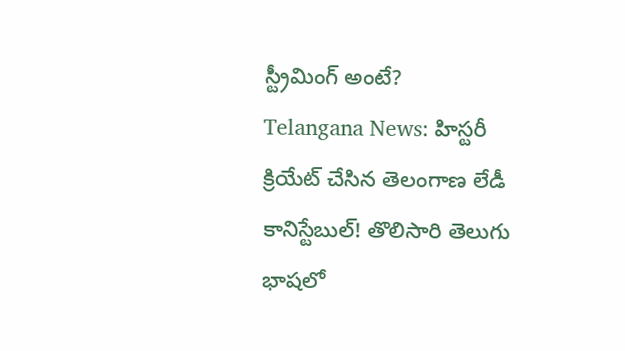స్ట్రీమింగ్ అంటే?
Telangana News: హిస్టరీ క్రియేట్ చేసిన తెలంగాణ లేడీ కానిస్టేబుల్! తొలిసారి తెలుగు భాషలో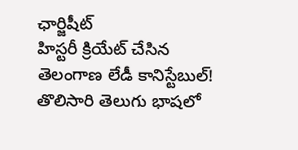ఛార్జిషీట్‌
హిస్టరీ క్రియేట్ చేసిన తెలంగాణ లేడీ కానిస్టేబుల్! తొలిసారి తెలుగు భాషలో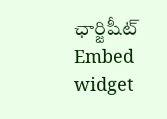ఛార్జిషీట్‌
Embed widget